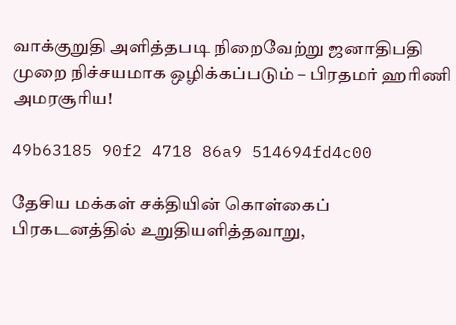வாக்குறுதி அளித்தபடி நிறைவேற்று ஜனாதிபதி முறை நிச்சயமாக ஒழிக்கப்படும் – பிரதமர் ஹரிணி அமரசூரிய!

49b63185 90f2 4718 86a9 514694fd4c00

தேசிய மக்கள் சக்தியின் கொள்கைப் பிரகடனத்தில் உறுதியளித்தவாறு,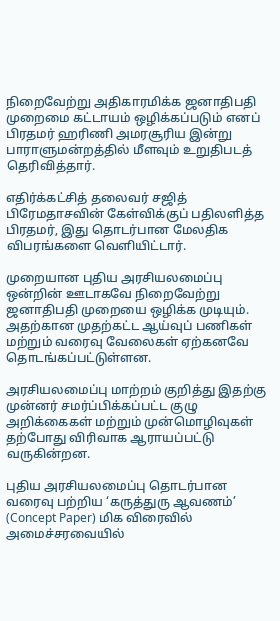நிறைவேற்று அதிகாரமிக்க ஜனாதிபதி முறைமை கட்டாயம் ஒழிக்கப்படும் எனப் பிரதமர் ஹரிணி அமரசூரிய இன்று பாராளுமன்றத்தில் மீளவும் உறுதிபடத் தெரிவித்தார்.

எதிர்க்கட்சித் தலைவர் சஜித் பிரேமதாசவின் கேள்விக்குப் பதிலளித்த பிரதமர், இது தொடர்பான மேலதிக விபரங்களை வெளியிட்டார்.

முறையான புதிய அரசியலமைப்பு ஒன்றின் ஊடாகவே நிறைவேற்று ஜனாதிபதி முறையை ஒழிக்க முடியும். அதற்கான முதற்கட்ட ஆய்வுப் பணிகள் மற்றும் வரைவு வேலைகள் ஏற்கனவே தொடங்கப்பட்டுள்ளன.

அரசியலமைப்பு மாற்றம் குறித்து இதற்கு முன்னர் சமர்ப்பிக்கப்பட்ட குழு அறிக்கைகள் மற்றும் முன்மொழிவுகள் தற்போது விரிவாக ஆராயப்பட்டு வருகின்றன.

புதிய அரசியலமைப்பு தொடர்பான வரைவு பற்றிய ‘கருத்துரு ஆவணம்’ (Concept Paper) மிக விரைவில் அமைச்சரவையில்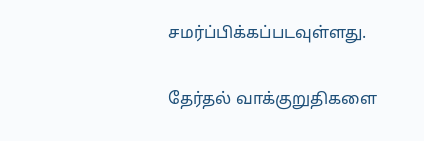சமர்ப்பிக்கப்படவுள்ளது.

தேர்தல் வாக்குறுதிகளை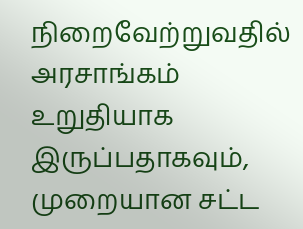நிறைவேற்றுவதில் அரசாங்கம் உறுதியாக இருப்பதாகவும், முறையான சட்ட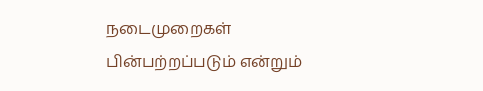நடைமுறைகள் பின்பற்றப்படும் என்றும்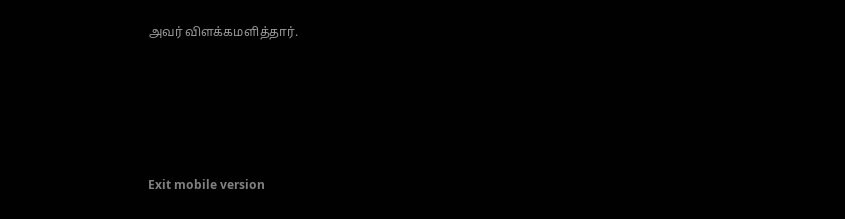அவர் விளக்கமளித்தார்.





Exit mobile version